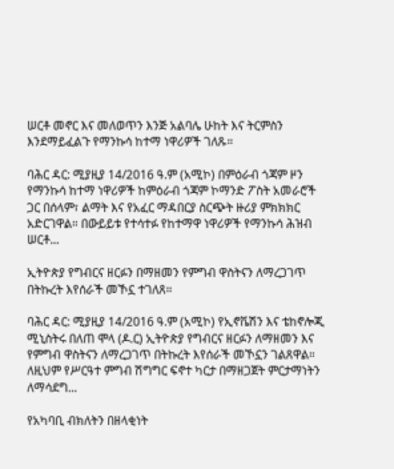ሠርቶ መኖር እና መለወጥን እንጅ አልባሌ ሁከት እና ትርምስን እንደማይፈልጉ የማንኩሳ ከተማ ነዋሪዎች ገለጹ።

ባሕር ዳር: ሚያዚያ 14/2016 ዓ.ም (አሚኮ) በምዕራብ ጎጃም ዞን የማንኩሳ ከተማ ነዋሪዎች ከምዕራብ ጎጃም ኮማንድ ፖስት አመራሮች ጋር በሰላም፣ ልማት እና የአፈር ማዳበርያ ስርጭት ዙሪያ ምክክክር አድርገዋል። በውይይቱ የተሳተፉ የከተማዋ ነዋሪዎች የማንኩሳ ሕዝብ ሠርቶ...

ኢትዮጵያ የግብርና ዘርፉን በማዘመን የምግብ ዋስትናን ለማረጋገጥ በትኩረት እየሰራች መኾኗ ተገለጸ።

ባሕር ዳር: ሚያዚያ 14/2016 ዓ.ም (አሚኮ) የኢኖቬሽን እና ቴከኖሎጂ ሚኒስትሩ በለጠ ሞላ (ዶ.ር) ኢትዮጵያ የግብርና ዘርፉን ለማዘመን እና የምግብ ዋስትናን ለማረጋገጥ በትኩረት እየሰራች መኾኗን ገልጸዋል። ለዚህም የሥርዓተ ምግብ ሽግግር ፍኖተ ካርታ በማዘጋጀት ምርታማነትን ለማሳደግ...

የአካባቢ ብክለትን በዘላቂነት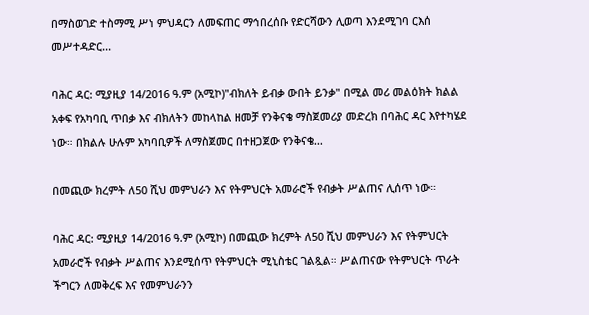በማስወገድ ተስማሚ ሥነ ምህዳርን ለመፍጠር ማኅበረሰቡ የድርሻውን ሊወጣ እንደሚገባ ርእሰ መሥተዳድር...

ባሕር ዳር: ሚያዚያ 14/2016 ዓ.ም (አሚኮ)"ብክለት ይብቃ ውበት ይንቃ" በሚል መሪ መልዕክት ክልል አቀፍ የአካባቢ ጥበቃ እና ብክለትን መከላከል ዘመቻ የንቅናቄ ማስጀመሪያ መድረክ በባሕር ዳር እየተካሄደ ነው። በክልሉ ሁሉም አካባቢዎች ለማስጀመር በተዘጋጀው የንቅናቄ...

በመጪው ክረምት ለ50 ሺህ መምህራን እና የትምህርት አመራሮች የብቃት ሥልጠና ሊሰጥ ነው።

ባሕር ዳር: ሚያዚያ 14/2016 ዓ.ም (አሚኮ) በመጪው ክረምት ለ50 ሺህ መምህራን እና የትምህርት አመራሮች የብቃት ሥልጠና እንደሚሰጥ የትምህርት ሚኒስቴር ገልጿል። ሥልጠናው የትምህርት ጥራት ችግርን ለመቅረፍ እና የመምህራንን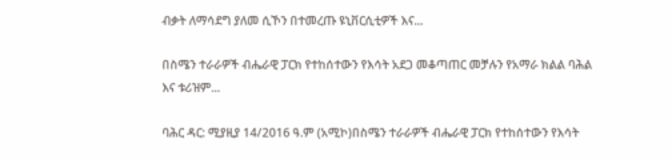ብቃት ለማሳደግ ያለመ ሲኾን በተመረጡ ዩኒቨርሲቲዎች እና...

በስሜን ተራራዎች ብሔራዊ ፓርክ የተከሰተውን የእሳት አደጋ መቆጣጠር መቻሉን የአማራ ክልል ባሕል እና ቱሪዝም...

ባሕር ዳር: ሚያዚያ 14/2016 ዓ.ም (አሚኮ)በስሜን ተራራዎች ብሔራዊ ፓርክ የተከሰተውን የእሳት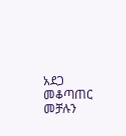አደጋ መቆጣጠር መቻሉን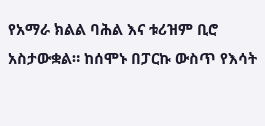የአማራ ክልል ባሕል እና ቱሪዝም ቢሮ አስታውቋል። ከሰሞኑ በፓርኩ ውስጥ የእሳት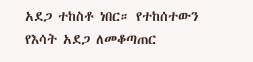አደጋ ተከስቶ ነበር። የተከሰተውን የእሳት አደጋ ለመቆጣጠር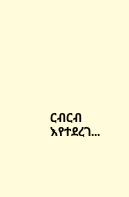ርብርብ እየተደረገ...